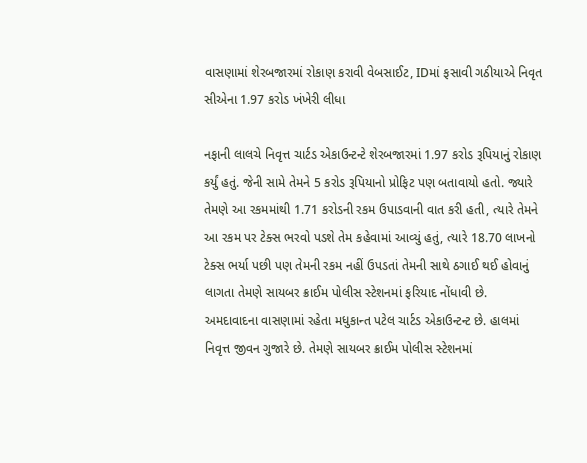વાસણામાં શેરબજારમાં રોકાણ કરાવી વેબસાઈટ, IDમાં ફસાવી ગઠીયાએ નિવૃત સીએના 1.97 કરોડ ખંખેરી લીધા

નફાની લાલચે નિવૃત્ત ચાર્ટડ એકાઉન્ટન્ટે શેરબજારમાં 1.97 કરોડ રૂપિયાનું રોકાણ કર્યું હતું. જેની સામે તેમને 5 કરોડ રૂપિયાનો પ્રોફિટ પણ બતાવાયો હતો. જ્યારે તેમણે આ રકમમાંથી 1.71 કરોડની રકમ ઉપાડવાની વાત કરી હતી, ત્યારે તેમને આ રકમ પર ટેક્સ ભરવો પડશે તેમ કહેવામાં આવ્યું હતું, ત્યારે 18.70 લાખનો ટેક્સ ભર્યા પછી પણ તેમની રકમ નહીં ઉપડતાં તેમની સાથે ઠગાઈ થઈ હોવાનું લાગતા તેમણે સાયબર ક્રાઈમ પોલીસ સ્ટેશનમાં ફરિયાદ નોંધાવી છે.
અમદાવાદના વાસણામાં રહેતા મધુકાન્ત પટેલ ચાર્ટડ એકાઉન્ટન્ટ છે. હાલમાં નિવૃત્ત જીવન ગુજારે છે. તેમણે સાયબર ક્રાઈમ પોલીસ સ્ટેશનમાં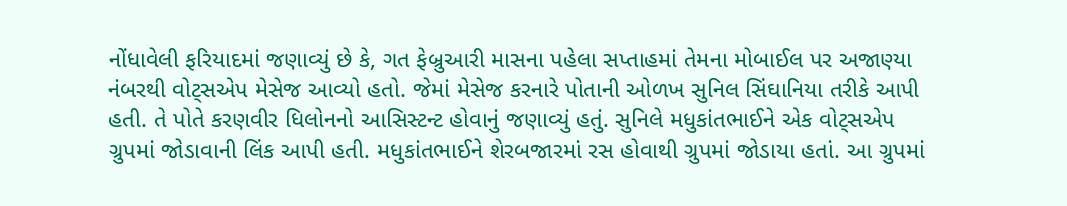નોંધાવેલી ફરિયાદમાં જણાવ્યું છે કે, ગત ફેબ્રુઆરી માસના પહેલા સપ્તાહમાં તેમના મોબાઈલ પર અજાણ્યા નંબરથી વોટ્સએપ મેસેજ આવ્યો હતો. જેમાં મેસેજ કરનારે પોતાની ઓળખ સુનિલ સિંઘાનિયા તરીકે આપી હતી. તે પોતે કરણવીર ધિલોનનો આસિસ્ટન્ટ હોવાનું જણાવ્યું હતું. સુનિલે મધુકાંતભાઈને એક વોટ્સએપ ગ્રુપમાં જોડાવાની લિંક આપી હતી. મધુકાંતભાઈને શેરબજારમાં રસ હોવાથી ગ્રુપમાં જોડાયા હતાં. આ ગ્રુપમાં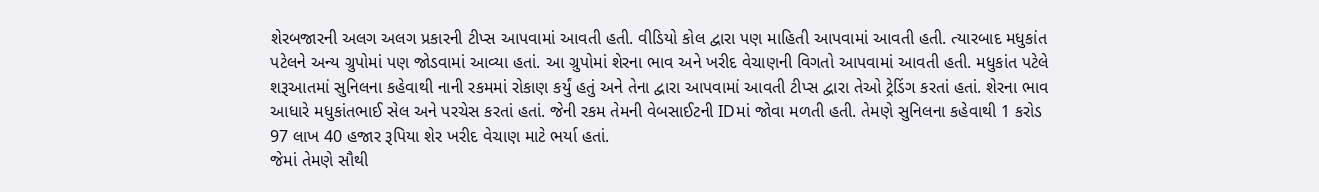શેરબજારની અલગ અલગ પ્રકારની ટીપ્સ આપવામાં આવતી હતી. વીડિયો કોલ દ્વારા પણ માહિતી આપવામાં આવતી હતી. ત્યારબાદ મધુકાંત પટેલને અન્ય ગ્રુપોમાં પણ જોડવામાં આવ્યા હતાં. આ ગ્રુપોમાં શેરના ભાવ અને ખરીદ વેચાણની વિગતો આપવામાં આવતી હતી. મધુકાંત પટેલે શરૂઆતમાં સુનિલના કહેવાથી નાની રકમમાં રોકાણ કર્યું હતું અને તેના દ્વારા આપવામાં આવતી ટીપ્સ દ્વારા તેઓ ટ્રેડિંગ કરતાં હતાં. શેરના ભાવ આધારે મધુકાંતભાઈ સેલ અને પરચેસ કરતાં હતાં. જેની રકમ તેમની વેબસાઈટની IDમાં જોવા મળતી હતી. તેમણે સુનિલના કહેવાથી 1 કરોડ 97 લાખ 40 હજાર રૂપિયા શેર ખરીદ વેચાણ માટે ભર્યા હતાં.
જેમાં તેમણે સૌથી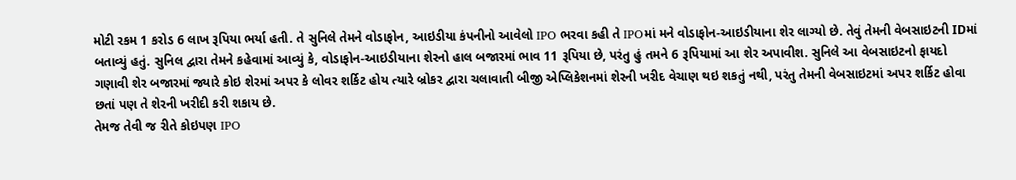મોટી રકમ 1 કરોડ 6 લાખ રૂપિયા ભર્યા હતી. તે સુનિલે તેમને વોડાફોન, આઇડીયા કંપનીનો આવેલો IPO ભરવા કહી તે IPOમાં મને વોડાફોન-આઇડીયાના શેર લાગ્યો છે. તેવું તેમની વેબસાઇટની IDમાં બતાવ્યું હતું. સુનિલ દ્વારા તેમને કહેવામાં આવ્યું કે, વોડાફોન-આઇડીયાના શેરનો હાલ બજારમાં ભાવ 11 રૂપિયા છે, પરંતુ હું તમને 6 રૂપિયામાં આ શેર અપાવીશ. સુનિલે આ વેબસાઇટનો ફાયદો ગણાવી શેર બજારમાં જ્યારે કોઇ શેરમાં અપર કે લોવર શર્કિટ હોય ત્યારે બ્રોકર દ્વારા ચલાવાતી બીજી એપ્લિકેશનમાં શેરની ખરીદ વેચાણ થઇ શકતું નથી, પરંતુ તેમની વેબસાઇટમાં અપર શર્કિટ હોવા છતાં પણ તે શેરની ખરીદી કરી શકાય છે.
તેમજ તેવી જ રીતે કોઇપણ IPO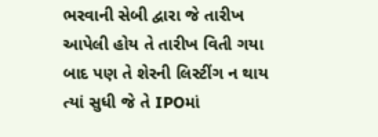ભરવાની સેબી દ્વારા જે તારીખ આપેલી હોય તે તારીખ વિતી ગયા બાદ પણ તે શેરની લિસ્ટીંગ ન થાય ત્યાં સુધી જે તે IPOમાં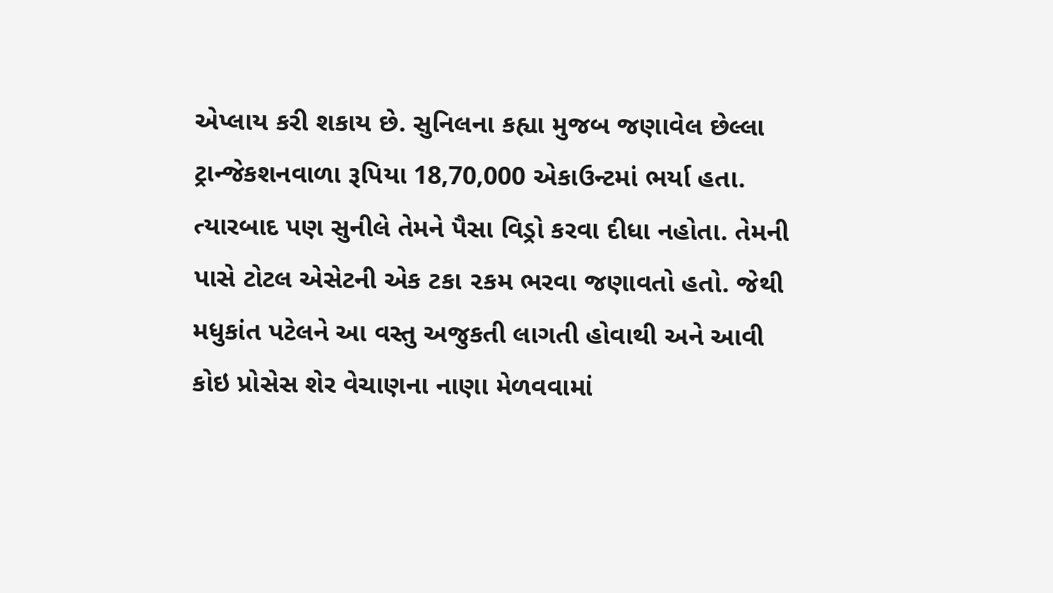એપ્લાય કરી શકાય છે. સુનિલના કહ્યા મુજબ જણાવેલ છેલ્લા ટ્રાન્જેકશનવાળા રૂપિયા 18,70,000 એકાઉન્ટમાં ભર્યા હતા. ત્યારબાદ પણ સુનીલે તેમને પૈસા વિડ્રો કરવા દીધા નહોતા. તેમની પાસે ટોટલ એસેટની એક ટકા ૨કમ ભરવા જણાવતો હતો. જેથી મધુકાંત પટેલને આ વસ્તુ અજુકતી લાગતી હોવાથી અને આવી કોઇ પ્રોસેસ શેર વેચાણના નાણા મેળવવામાં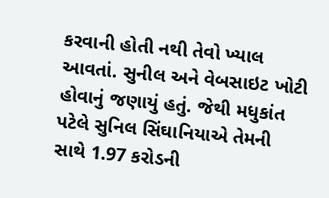કરવાની હોતી નથી તેવો ખ્યાલ આવતાં. સુનીલ અને વેબસાઇટ ખોટી હોવાનું જણાયું હતું. જેથી મધુકાંત પટેલે સુનિલ સિંઘાનિયાએ તેમની સાથે 1.97 કરોડની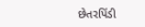છેતરપિંડી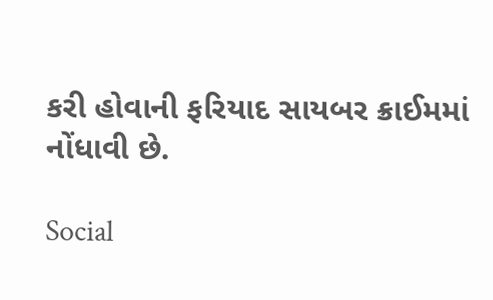કરી હોવાની ફરિયાદ સાયબર ક્રાઈમમાં નોંધાવી છે.

Social